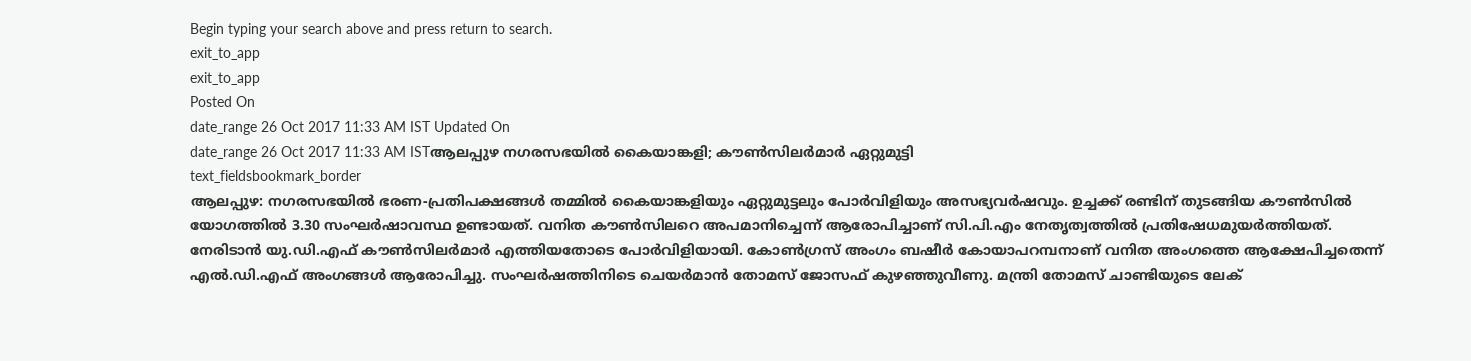Begin typing your search above and press return to search.
exit_to_app
exit_to_app
Posted On
date_range 26 Oct 2017 11:33 AM IST Updated On
date_range 26 Oct 2017 11:33 AM ISTആലപ്പുഴ നഗരസഭയിൽ കൈയാങ്കളി; കൗൺസിലർമാർ ഏറ്റുമുട്ടി
text_fieldsbookmark_border
ആലപ്പുഴ: നഗരസഭയിൽ ഭരണ-പ്രതിപക്ഷങ്ങൾ തമ്മിൽ കൈയാങ്കളിയും ഏറ്റുമുട്ടലും പോർവിളിയും അസഭ്യവർഷവും. ഉച്ചക്ക് രണ്ടിന് തുടങ്ങിയ കൗൺസിൽ യോഗത്തിൽ 3.30 സംഘർഷാവസ്ഥ ഉണ്ടായത്. വനിത കൗൺസിലറെ അപമാനിച്ചെന്ന് ആരോപിച്ചാണ് സി.പി.എം നേതൃത്വത്തിൽ പ്രതിഷേധമുയർത്തിയത്. നേരിടാൻ യു.ഡി.എഫ് കൗൺസിലർമാർ എത്തിയതോടെ പോർവിളിയായി. കോൺഗ്രസ് അംഗം ബഷീർ കോയാപറമ്പനാണ് വനിത അംഗത്തെ ആക്ഷേപിച്ചതെന്ന് എൽ.ഡി.എഫ് അംഗങ്ങൾ ആരോപിച്ചു. സംഘർഷത്തിനിടെ ചെയർമാൻ തോമസ് ജോസഫ് കുഴഞ്ഞുവീണു. മന്ത്രി തോമസ് ചാണ്ടിയുടെ ലേക്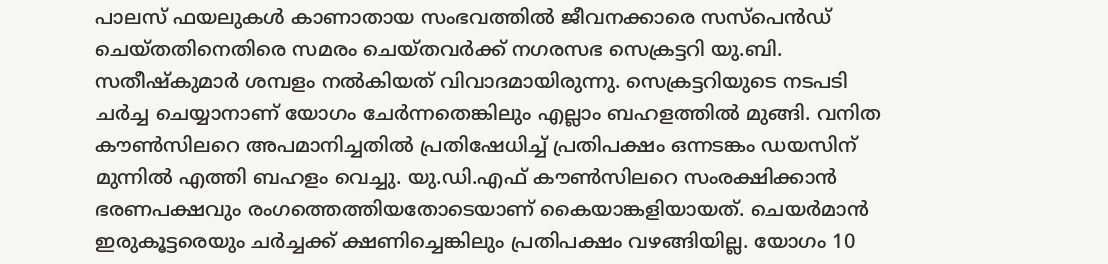പാലസ് ഫയലുകൾ കാണാതായ സംഭവത്തിൽ ജീവനക്കാരെ സസ്പെൻഡ് ചെയ്തതിനെതിരെ സമരം ചെയ്തവർക്ക് നഗരസഭ സെക്രട്ടറി യു.ബി. സതീഷ്കുമാർ ശമ്പളം നൽകിയത് വിവാദമായിരുന്നു. സെക്രട്ടറിയുടെ നടപടി ചർച്ച ചെയ്യാനാണ് യോഗം ചേർന്നതെങ്കിലും എല്ലാം ബഹളത്തിൽ മുങ്ങി. വനിത കൗൺസിലറെ അപമാനിച്ചതിൽ പ്രതിഷേധിച്ച് പ്രതിപക്ഷം ഒന്നടങ്കം ഡയസിന് മുന്നിൽ എത്തി ബഹളം വെച്ചു. യു.ഡി.എഫ് കൗൺസിലറെ സംരക്ഷിക്കാൻ ഭരണപക്ഷവും രംഗത്തെത്തിയതോടെയാണ് കൈയാങ്കളിയായത്. ചെയർമാൻ ഇരുകൂട്ടരെയും ചർച്ചക്ക് ക്ഷണിച്ചെങ്കിലും പ്രതിപക്ഷം വഴങ്ങിയില്ല. യോഗം 10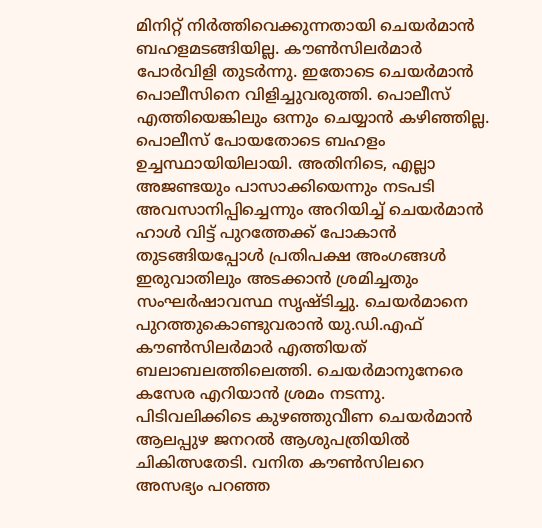മിനിറ്റ് നിർത്തിവെക്കുന്നതായി ചെയർമാൻ ബഹളമടങ്ങിയില്ല. കൗൺസിലർമാർ പോർവിളി തുടർന്നു. ഇതോടെ ചെയർമാൻ പൊലീസിനെ വിളിച്ചുവരുത്തി. പൊലീസ് എത്തിയെങ്കിലും ഒന്നും ചെയ്യാൻ കഴിഞ്ഞില്ല. പൊലീസ് പോയതോടെ ബഹളം ഉച്ചസ്ഥായിയിലായി. അതിനിടെ, എല്ലാ അജണ്ടയും പാസാക്കിയെന്നും നടപടി അവസാനിപ്പിച്ചെന്നും അറിയിച്ച് ചെയർമാൻ ഹാൾ വിട്ട് പുറത്തേക്ക് പോകാൻ തുടങ്ങിയപ്പോൾ പ്രതിപക്ഷ അംഗങ്ങൾ ഇരുവാതിലും അടക്കാൻ ശ്രമിച്ചതും സംഘർഷാവസ്ഥ സൃഷ്ടിച്ചു. ചെയർമാനെ പുറത്തുകൊണ്ടുവരാൻ യു.ഡി.എഫ് കൗൺസിലർമാർ എത്തിയത് ബലാബലത്തിലെത്തി. ചെയർമാനുനേരെ കസേര എറിയാൻ ശ്രമം നടന്നു. പിടിവലിക്കിടെ കുഴഞ്ഞുവീണ ചെയർമാൻ ആലപ്പുഴ ജനറൽ ആശുപത്രിയിൽ ചികിത്സതേടി. വനിത കൗൺസിലറെ അസഭ്യം പറഞ്ഞ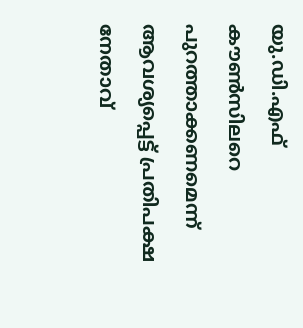യു.ഡി.എഫ് കൗൺസിലറെ പുറത്താക്കണമെന്ന് ആവശ്യപ്പെട്ട് പ്രതിപക്ഷ നേതാവ്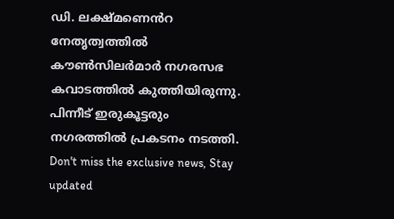ഡി. ലക്ഷ്മണെൻറ നേതൃത്വത്തിൽ കൗൺസിലർമാർ നഗരസഭ കവാടത്തിൽ കുത്തിയിരുന്നു. പിന്നീട് ഇരുകൂട്ടരും നഗരത്തിൽ പ്രകടനം നടത്തി.
Don't miss the exclusive news, Stay updated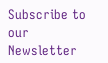Subscribe to our Newsletter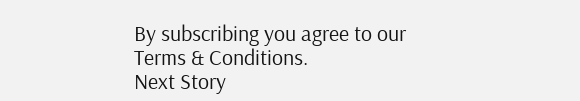By subscribing you agree to our Terms & Conditions.
Next Story